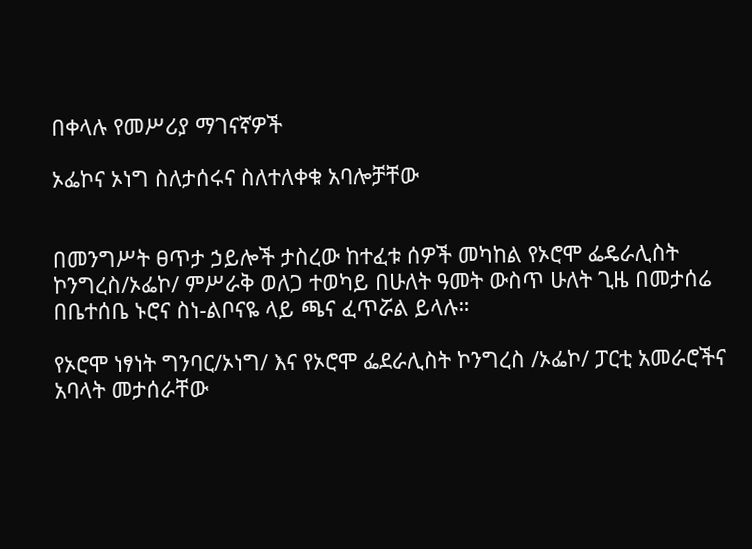በቀላሉ የመሥሪያ ማገናኛዎች

ኦፌኮና ኦነግ ስለታሰሩና ስለተለቀቁ አባሎቻቸው


በመንግሥት ፀጥታ ኃይሎች ታስረው ከተፈቱ ሰዎች መካከል የኦሮሞ ፌዴራሊስት ኮንግረስ/ኦፌኮ/ ምሥራቅ ወለጋ ተወካይ በሁለት ዓመት ውስጥ ሁለት ጊዜ በመታሰሬ በቤተሰቤ ኑሮና ስነ-ልቦናዬ ላይ ጫና ፈጥሯል ይላሉ።

የኦሮሞ ነፃነት ግንባር/ኦነግ/ እና የኦሮሞ ፌደራሊስት ኮንግረስ /ኦፌኮ/ ፓርቲ አመራሮችና አባላት መታሰራቸው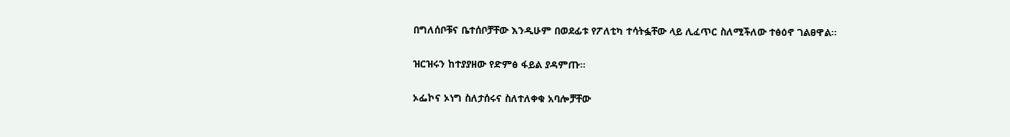በግለሰቦቹና ቤተሰቦቻቸው እንዲሁም በወደፊቱ የፖለቲካ ተሳትፏቸው ላይ ሊፈጥር ስለሚችለው ተፅዕኖ ገልፀዋል።

ዝርዝሩን ከተያያዘው የድምፅ ፋይል ያዳምጡ።

ኦፌኮና ኦነግ ስለታሰሩና ስለተለቀቁ አባሎቻቸው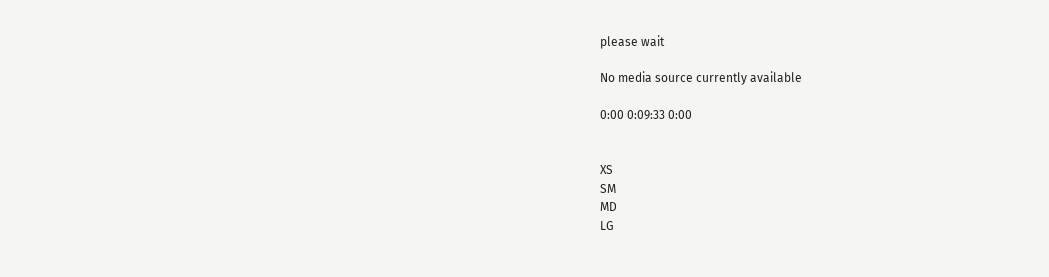please wait

No media source currently available

0:00 0:09:33 0:00


XS
SM
MD
LG